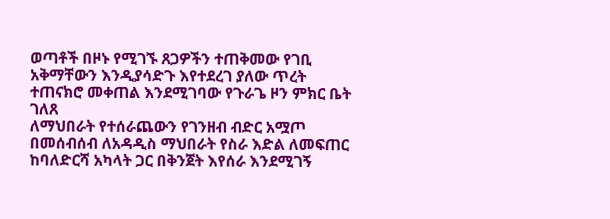ወጣቶች በዞኑ የሚገኙ ጸጋዎችን ተጠቅመው የገቢ አቅማቸውን እንዲያሳድጉ እየተደረገ ያለው ጥረት ተጠናክሮ መቀጠል እንደሚገባው የጉራጌ ዞን ምክር ቤት ገለጸ
ለማህበራት የተሰራጨውን የገንዘብ ብድር አሟጦ በመሰብሰብ ለአዳዲስ ማህበራት የስራ እድል ለመፍጠር ከባለድርሻ አካላት ጋር በቅንጀት እየሰራ እንደሚገኝ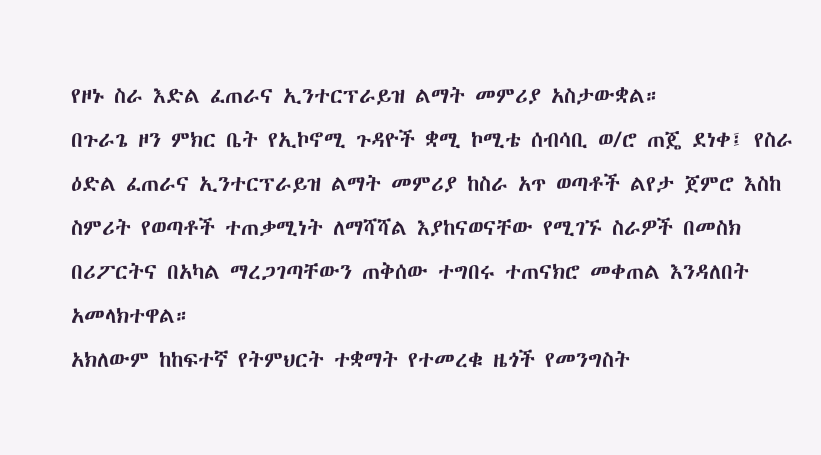የዞኑ ስራ እድል ፈጠራና ኢንተርፕራይዝ ልማት መምሪያ አስታውቋል።
በጉራጌ ዞን ምክር ቤት የኢኮኖሚ ጉዳዮች ቋሚ ኮሚቴ ሰብሳቢ ወ/ሮ ጠጄ ደነቀ፤ የስራ ዕድል ፈጠራና ኢንተርፕራይዝ ልማት መምሪያ ከስራ አጥ ወጣቶች ልየታ ጀምሮ እስከ ስምሪት የወጣቶች ተጠቃሚነት ለማሻሻል እያከናወናቸው የሚገኙ ስራዎች በመስክ በሪፖርትና በአካል ማረጋገጣቸውን ጠቅሰው ተግበሩ ተጠናክሮ መቀጠል እንዳለበት አመላክተዋል።
አክለውም ከከፍተኛ የትምህርት ተቋማት የተመረቁ ዜጎች የመንግስት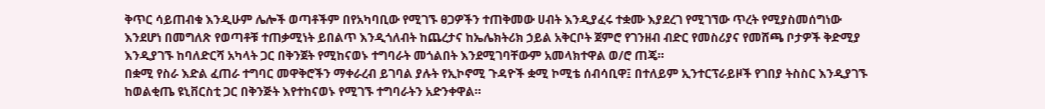ቅጥር ሳይጠብቁ እንዲሁም ሌሎች ወጣቶችም በየአካባቢው የሚገኙ ፀጋዎችን ተጠቅመው ሀብት እንዲያፈሩ ተቋሙ እያደረገ የሚገኘው ጥረት የሚያስመሰግነው እንደሆነ በመግለጽ የወጣቶቹ ተጠቃሚነት ይበልጥ እንዲጎለብት ከጨረታና ከኤሌክትሪክ ኃይል አቅርቦት ጀምሮ የገንዘብ ብድር የመስሪያና የመሸጫ ቦታዎች ቅድሚያ እንዲያገኙ ከባለድርሻ አካላት ጋር በቅንጀት የሚከናወኑ ተግባራት መጎልበት እንደሚገባቸውም አመላክተዋል ወ/ሮ ጠጄ።
በቋሚ የስራ እድል ፈጠራ ተግባር መዋቅሮችን ማቀራረብ ይገባል ያሉት የኢኮኖሚ ጉዳዮች ቋሚ ኮሚቴ ሰብሳቢዋ፤ በተለይም ኢንተርፕራይዞች የገበያ ትስስር እንዲያገኙ ከወልቂጤ ዩኒቨርስቲ ጋር በቅንጅት እየተከናወኑ የሚገኙ ተግባራትን አድንቀዋል።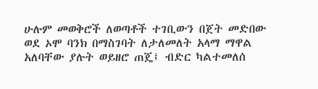ሁሉም መወቅሮች ለወጣቶች ተገቢውን በጀት መድበው ወደ ኦሞ ባንክ በማስገባት ለታለመለት አላማ ማዋል አለባቸው ያሉት ወይዘሮ ጠጄ፤ ብድር ካልተመለሰ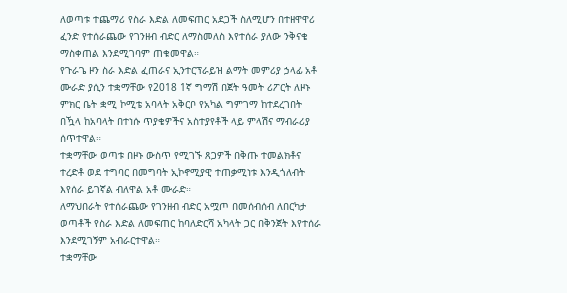ለወጣቱ ተጨማሪ የስራ እድል ለመፍጠር አደጋች ስለሚሆን በተዘዋዋሪ ፈንድ የተሰራጨው የገንዘብ ብድር ለማስመለስ እየተሰራ ያለው ንቅናቄ ማስቀጠል እንደሚገባም ጠቁመዋል።
የጉራጌ ዞን ስራ እድል ፈጠራና ኢንተርፕራይዝ ልማት መምሪያ ኃላፊ አቶ ሙራድ ያሲን ተቋማቸው የ2018 1ኛ ግማሽ በጀት ዓመት ሪፖርት ለዞኑ ምክር ቤት ቋሚ ኮሚቴ አባላት አቅርቦ የአካል ግምገማ ከተደረገበት በዃላ ከአባላት በተነሱ ጥያቄዎችና አስተያየቶች ላይ ምላሽና ማብራሪያ ሰጥተዋል።
ተቋማቸው ወጣቱ በዞኑ ውስጥ የሚገኙ ጸጋዎች በቅጡ ተመልክቶና ተረድቶ ወደ ተግባር በመግባት ኢኮኖሚያዊ ተጠቃሚነቱ እንዲጎለብት እየሰራ ይገኛል ብለዋል አቶ ሙራድ።
ለማህበራት የተሰራጨው የገንዘብ ብድር አሟጦ በመሰብሰብ ለበርካታ ወጣቶች የስራ እድል ለመፍጠር ከባለድርሻ አካላት ጋር በቅንጀት እየተሰራ እንደሚገኝም አብራርተዋል።
ተቋማቸው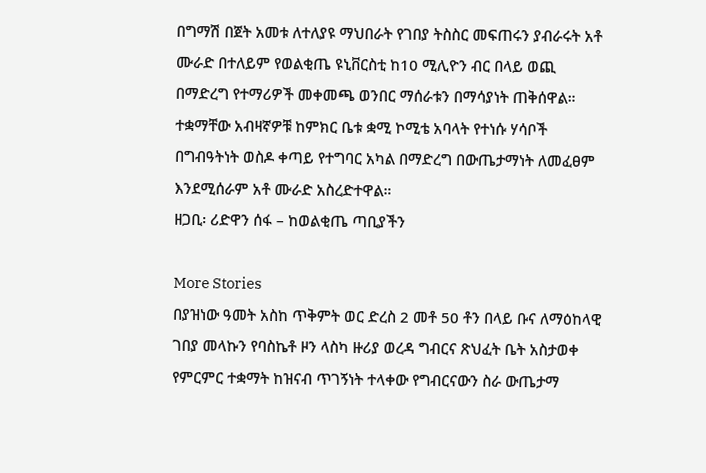በግማሽ በጀት አመቱ ለተለያዩ ማህበራት የገበያ ትስስር መፍጠሩን ያብራሩት አቶ ሙራድ በተለይም የወልቂጤ ዩኒቨርስቲ ከ10 ሚሊዮን ብር በላይ ወጪ በማድረግ የተማሪዎች መቀመጫ ወንበር ማሰራቱን በማሳያነት ጠቅሰዋል።
ተቋማቸው አብዛኛዎቹ ከምክር ቤቱ ቋሚ ኮሚቴ አባላት የተነሱ ሃሳቦች በግብዓትነት ወስዶ ቀጣይ የተግባር አካል በማድረግ በውጤታማነት ለመፈፀም እንደሚሰራም አቶ ሙራድ አስረድተዋል።
ዘጋቢ፡ ሪድዋን ሰፋ – ከወልቂጤ ጣቢያችን

More Stories
በያዝነው ዓመት አስከ ጥቅምት ወር ድረስ 2 መቶ 50 ቶን በላይ ቡና ለማዕከላዊ ገበያ መላኩን የባስኬቶ ዞን ላስካ ዙሪያ ወረዳ ግብርና ጽህፈት ቤት አስታወቀ
የምርምር ተቋማት ከዝናብ ጥገኝነት ተላቀው የግብርናውን ስራ ውጤታማ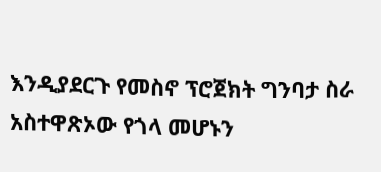እንዲያደርጉ የመስኖ ፕሮጀክት ግንባታ ስራ አስተዋጽኦው የጎላ መሆኑን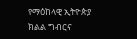የማዕከላዊ ኢትዮጵያ ክልል ግብርና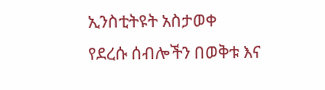ኢንስቲትዩት አስታወቀ
የደረሱ ሰብሎችን በወቅቱ እና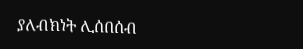ያለብክነት ሊሰበሰብ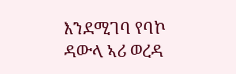እንደሚገባ የባኮ ዳውላ ኣሪ ወረዳ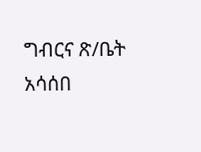ግብርና ጽ/ቤት አሳሰበ